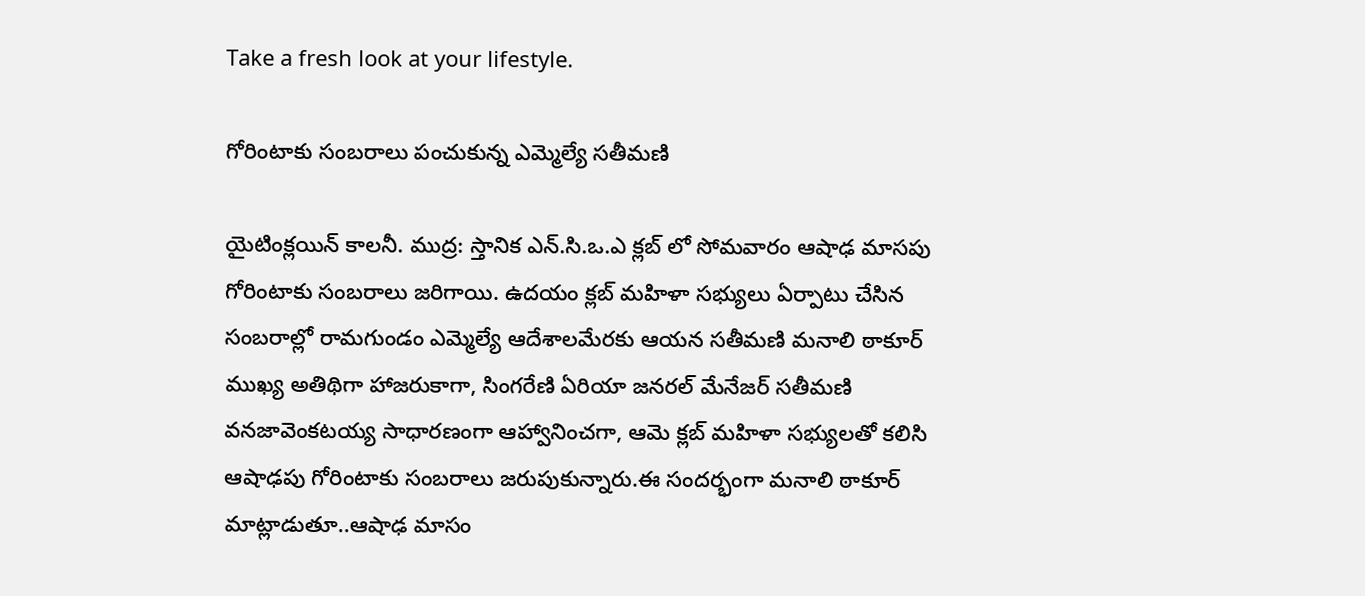Take a fresh look at your lifestyle.

గోరింటాకు సంబరాలు పంచుకున్న ఎమ్మెల్యే సతీమణి

యైటింక్లయిన్ కాలనీ. ముద్ర: స్తానిక ఎన్.సి.ఒ.ఎ క్లబ్ లో సోమవారం ఆషాఢ మాసపు గోరింటాకు సంబరాలు జరిగాయి. ఉదయం క్లబ్ మహిళా సభ్యులు ఏర్పాటు చేసిన సంబరాల్లో రామగుండం ఎమ్మెల్యే ఆదేశాలమేరకు ఆయన సతీమణి మనాలి ఠాకూర్ ముఖ్య అతిథిగా హాజరుకాగా, సింగరేణి ఏరియా జనరల్ మేనేజర్ సతీమణి వనజావెంకటయ్య సాధారణంగా ఆహ్వానించగా, ఆమె క్లబ్ మహిళా సభ్యులతో కలిసి ఆషాఢపు గోరింటాకు సంబరాలు జరుపుకున్నారు.ఈ సందర్భంగా మనాలి ఠాకూర్ మాట్లాడుతూ..ఆషాఢ మాసం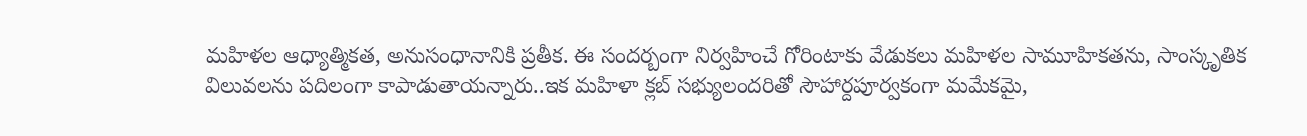మహిళల ఆధ్యాత్మికత, అనుసంధానానికి ప్రతీక. ఈ సందర్బంగా నిర్వహించే గోరింటాకు వేడుకలు మహిళల సామూహికతను, సాంస్కృతిక విలువలను పదిలంగా కాపాడుతాయన్నారు..ఇక మహిళా క్లబ్ సభ్యులందరితో సౌహార్దపూర్వకంగా మమేకమై,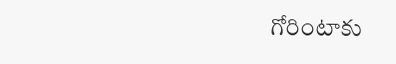గోరింటాకు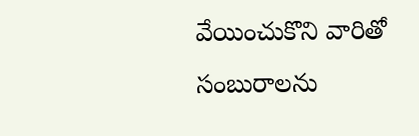వేయించుకొని వారితో సంబురాలను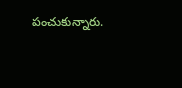పంచుకున్నారు.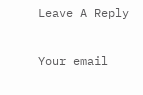Leave A Reply

Your email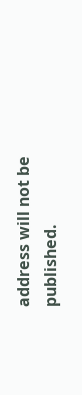address will not be published.